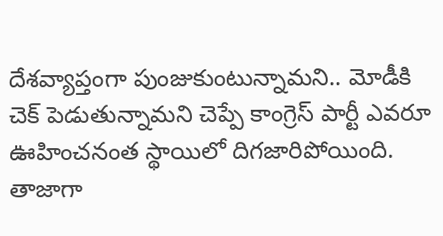దేశవ్యాప్తంగా పుంజుకుంటున్నామని.. మోడీకి చెక్ పెడుతున్నామని చెప్పే కాంగ్రెస్ పార్టీ ఎవరూ ఊహించనంత స్థాయిలో దిగజారిపోయింది. తాజాగా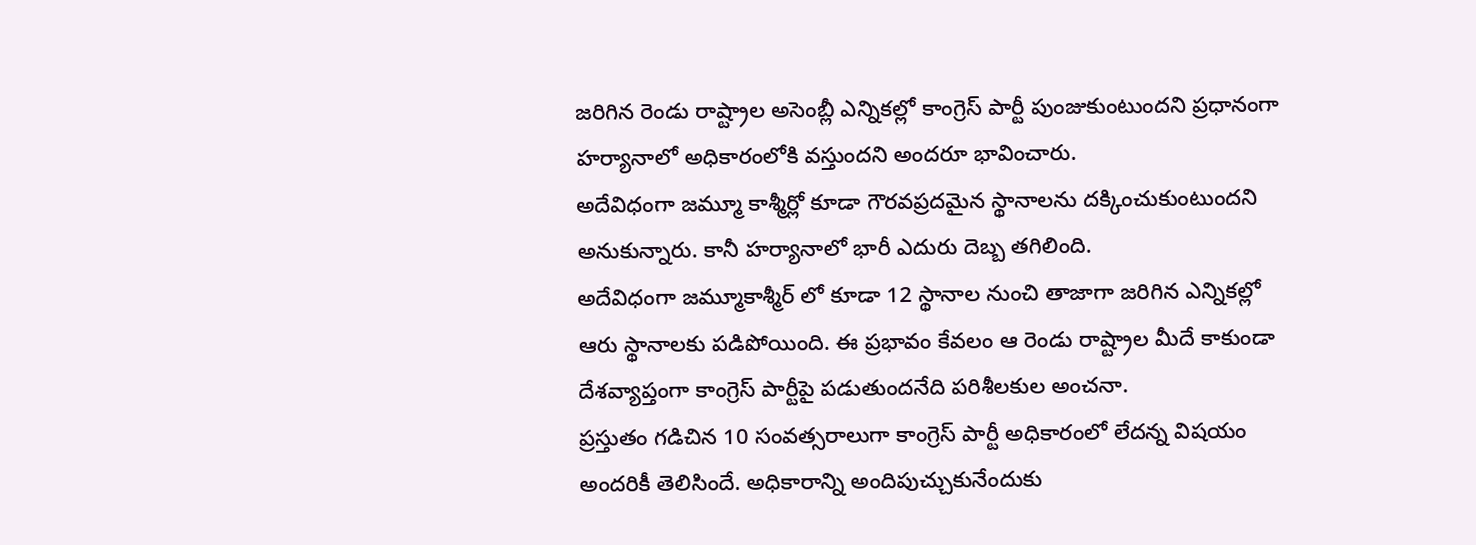జరిగిన రెండు రాష్ట్రాల అసెంబ్లీ ఎన్నికల్లో కాంగ్రెస్ పార్టీ పుంజుకుంటుందని ప్రధానంగా హర్యానాలో అధికారంలోకి వస్తుందని అందరూ భావించారు.
అదేవిధంగా జమ్మూ కాశ్మీర్లో కూడా గౌరవప్రదమైన స్థానాలను దక్కించుకుంటుందని అనుకున్నారు. కానీ హర్యానాలో భారీ ఎదురు దెబ్బ తగిలింది.
అదేవిధంగా జమ్మూకాశ్మీర్ లో కూడా 12 స్థానాల నుంచి తాజాగా జరిగిన ఎన్నికల్లో ఆరు స్థానాలకు పడిపోయింది. ఈ ప్రభావం కేవలం ఆ రెండు రాష్ట్రాల మీదే కాకుండా దేశవ్యాప్తంగా కాంగ్రెస్ పార్టీపై పడుతుందనేది పరిశీలకుల అంచనా.
ప్రస్తుతం గడిచిన 10 సంవత్సరాలుగా కాంగ్రెస్ పార్టీ అధికారంలో లేదన్న విషయం అందరికీ తెలిసిందే. అధికారాన్ని అందిపుచ్చుకునేందుకు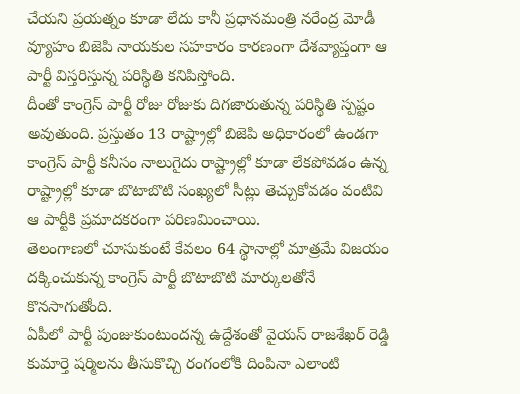చేయని ప్రయత్నం కూడా లేదు కానీ ప్రధానమంత్రి నరేంద్ర మోడీ వ్యూహం బిజెపి నాయకుల సహకారం కారణంగా దేశవ్యాప్తంగా ఆ పార్టీ విస్తరిస్తున్న పరిస్థితి కనిపిస్తోంది.
దీంతో కాంగ్రెస్ పార్టీ రోజు రోజుకు దిగజారుతున్న పరిస్థితి స్పష్టం అవుతుంది. ప్రస్తుతం 13 రాష్ట్రాల్లో బిజెపి అధికారంలో ఉండగా కాంగ్రెస్ పార్టీ కనీసం నాలుగైదు రాష్ట్రాల్లో కూడా లేకపోవడం ఉన్న రాష్ట్రాల్లో కూడా బొటాబొటి సంఖ్యలో సీట్లు తెచ్చుకోవడం వంటివి ఆ పార్టీకి ప్రమాదకరంగా పరిణమించాయి.
తెలంగాణలో చూసుకుంటే కేవలం 64 స్థానాల్లో మాత్రమే విజయం దక్కించుకున్న కాంగ్రెస్ పార్టీ బొటాబొటి మార్కులతోనే కొనసాగుతోంది.
ఏపీలో పార్టీ పుంజుకుంటుందన్న ఉద్దేశంతో వైయస్ రాజశేఖర్ రెడ్డి కుమార్తె షర్మిలను తీసుకొచ్చి రంగంలోకి దింపినా ఎలాంటి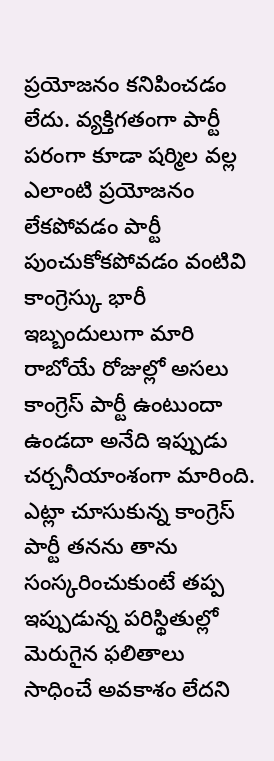ప్రయోజనం కనిపించడం లేదు. వ్యక్తిగతంగా పార్టీ పరంగా కూడా షర్మిల వల్ల ఎలాంటి ప్రయోజనం లేకపోవడం పార్టీ పుంచుకోకపోవడం వంటివి కాంగ్రెస్కు భారీ ఇబ్బందులుగా మారి రాబోయే రోజుల్లో అసలు కాంగ్రెస్ పార్టీ ఉంటుందా ఉండదా అనేది ఇప్పుడు చర్చనీయాంశంగా మారింది.
ఎట్లా చూసుకున్న కాంగ్రెస్ పార్టీ తనను తాను సంస్కరించుకుంటే తప్ప ఇప్పుడున్న పరిస్థితుల్లో మెరుగైన ఫలితాలు సాధించే అవకాశం లేదని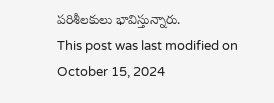పరిశీలకులు భావిస్తున్నారు.
This post was last modified on October 15, 2024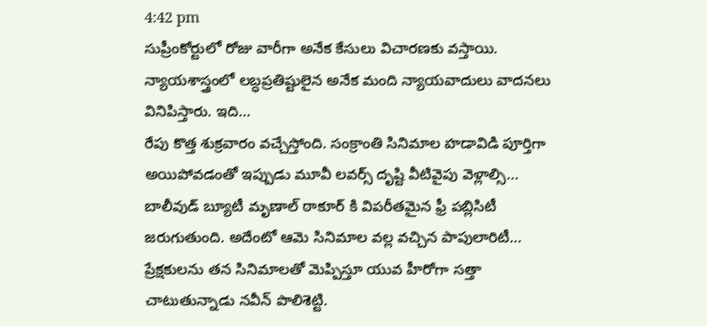4:42 pm
సుప్రీంకోర్టులో రోజు వారీగా అనేక కేసులు విచారణకు వస్తాయి. న్యాయశాస్త్రంలో లబ్ధప్రతిష్టులైన అనేక మంది న్యాయవాదులు వాదనలు వినిపిస్తారు. ఇది…
రేపు కొత్త శుక్రవారం వచ్చేస్తోంది. సంక్రాంతి సినిమాల హడావిడి పూర్తిగా అయిపోవడంతో ఇప్పుడు మూవీ లవర్స్ దృష్టి వీటివైపు వెళ్లాల్సి…
బాలీవుడ్ బ్యూటీ మృణాల్ ఠాకూర్ కి విపరీతమైన ఫ్రీ పబ్లిసిటీ జరుగుతుంది. అదేంటో ఆమె సినిమాల వల్ల వచ్చిన పాపులారిటీ…
ప్రేక్షకులను తన సినిమాలతో మెప్పిస్తూ యువ హీరోగా సత్తా చాటుతున్నాడు నవీన్ పొలిశెట్టి.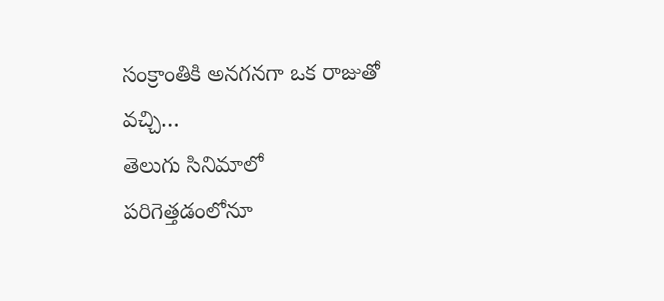సంక్రాంతికి అనగనగా ఒక రాజుతో వచ్చి…
తెలుగు సినిమాలో పరిగెత్తడంలోనూ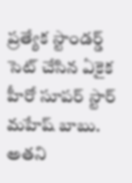ప్రత్యేక స్టాండర్డ్ సెట్ చేసిన ఏకైక హీరో సూపర్ స్టార్ మహేష్ బాబు. అతని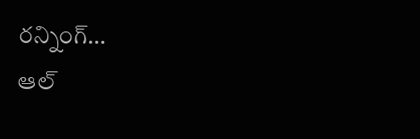రన్నింగ్…
ఆల్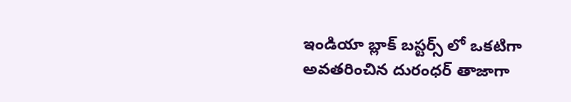ఇండియా బ్లాక్ బస్టర్స్ లో ఒకటిగా అవతరించిన దురంధర్ తాజాగా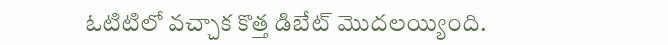ఓటిటిలో వచ్చాక కొత్త డిబేట్ మొదలయ్యింది.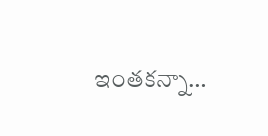ఇంతకన్నా…